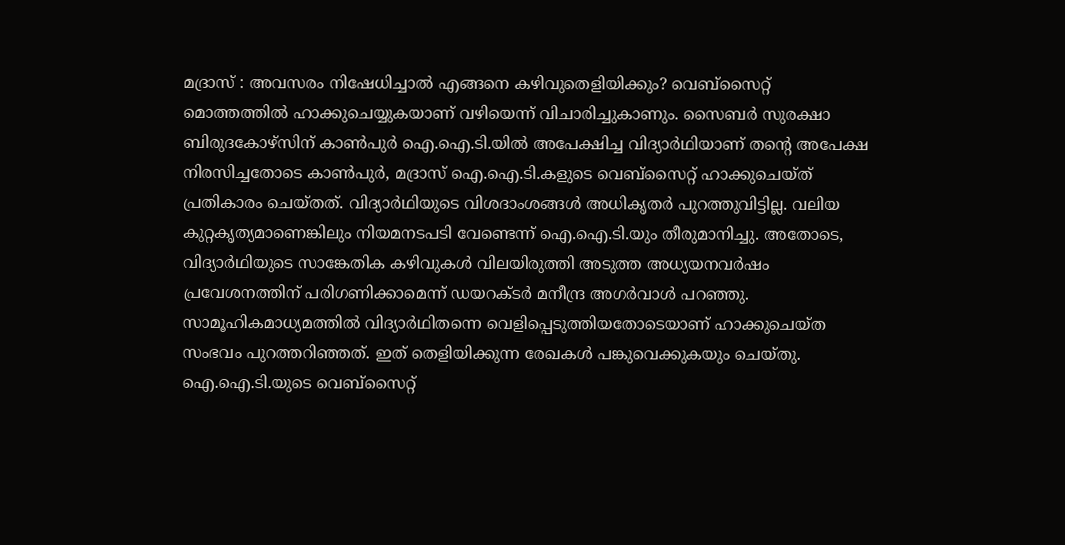മദ്രാസ് : അവസരം നിഷേധിച്ചാൽ എങ്ങനെ കഴിവുതെളിയിക്കും? വെബ്സൈറ്റ് മൊത്തത്തിൽ ഹാക്കുചെയ്യുകയാണ് വഴിയെന്ന് വിചാരിച്ചുകാണും. സൈബർ സുരക്ഷാ ബിരുദകോഴ്സിന് കാൺപുർ ഐ.ഐ.ടി.യിൽ അപേക്ഷിച്ച വിദ്യാർഥിയാണ് തന്റെ അപേക്ഷ നിരസിച്ചതോടെ കാൺപുർ, മദ്രാസ് ഐ.ഐ.ടി.കളുടെ വെബ്സൈറ്റ് ഹാക്കുചെയ്ത് പ്രതികാരം ചെയ്തത്. വിദ്യാർഥിയുടെ വിശദാംശങ്ങൾ അധികൃതർ പുറത്തുവിട്ടില്ല. വലിയ കുറ്റകൃത്യമാണെങ്കിലും നിയമനടപടി വേണ്ടെന്ന് ഐ.ഐ.ടി.യും തീരുമാനിച്ചു. അതോടെ, വിദ്യാർഥിയുടെ സാങ്കേതിക കഴിവുകൾ വിലയിരുത്തി അടുത്ത അധ്യയനവർഷം പ്രവേശനത്തിന് പരിഗണിക്കാമെന്ന് ഡയറക്ടർ മനീന്ദ്ര അഗർവാൾ പറഞ്ഞു. സാമൂഹികമാധ്യമത്തിൽ വിദ്യാർഥിതന്നെ വെളിപ്പെടുത്തിയതോടെയാണ് ഹാക്കുചെയ്ത സംഭവം പുറത്തറിഞ്ഞത്. ഇത് തെളിയിക്കുന്ന രേഖകൾ പങ്കുവെക്കുകയും ചെയ്തു.
ഐ.ഐ.ടി.യുടെ വെബ്സൈറ്റ്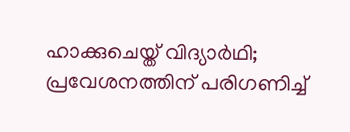ഹാക്കുചെയ്ത് വിദ്യാർഥി; പ്രവേശനത്തിന് പരിഗണിച്ച്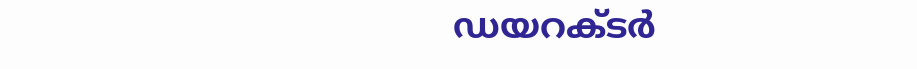ഡയറക്ടർ